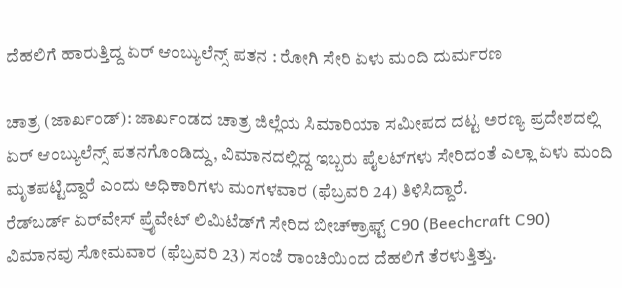ದೆಹಲಿಗೆ ಹಾರುತ್ತಿದ್ದ ಏರ್ ಆಂಬ್ಯುಲೆನ್ಸ್ ಪತನ : ರೋಗಿ ಸೇರಿ ಏಳು ಮಂದಿ ದುರ್ಮರಣ

ಚಾತ್ರ (ಜಾರ್ಖಂಡ್): ಜಾರ್ಖಂಡದ ಚಾತ್ರ ಜಿಲ್ಲೆಯ ಸಿಮಾರಿಯಾ ಸಮೀಪದ ದಟ್ಟ ಅರಣ್ಯ ಪ್ರದೇಶದಲ್ಲಿ ಏರ್ ಆಂಬ್ಯುಲೆನ್ಸ್ ಪತನಗೊಂಡಿದ್ದು, ವಿಮಾನದಲ್ಲಿದ್ದ ಇಬ್ಬರು ಪೈಲಟ್‌ಗಳು ಸೇರಿದಂತೆ ಎಲ್ಲಾ ಏಳು ಮಂದಿ ಮೃತಪಟ್ಟಿದ್ದಾರೆ ಎಂದು ಅಧಿಕಾರಿಗಳು ಮಂಗಳವಾರ (ಫೆಬ್ರವರಿ 24) ತಿಳಿಸಿದ್ದಾರೆ.
ರೆಡ್‌ಬರ್ಡ್ ಏರ್‌ವೇಸ್ ಪ್ರೈವೇಟ್ ಲಿಮಿಟೆಡ್‌ಗೆ ಸೇರಿದ ಬೀಚ್‌ಕ್ರಾಫ್ಟ್ C90 (Beechcraft C90) ವಿಮಾನವು ಸೋಮವಾರ (ಫೆಬ್ರವರಿ 23) ಸಂಜೆ ರಾಂಚಿಯಿಂದ ದೆಹಲಿಗೆ ತೆರಳುತ್ತಿತ್ತು.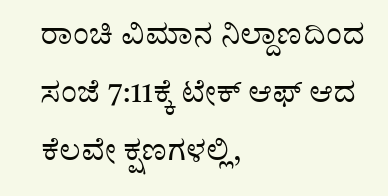ರಾಂಚಿ ವಿಮಾನ ನಿಲ್ದಾಣದಿಂದ ಸಂಜೆ 7:11ಕ್ಕೆ ಟೇಕ್ ಆಫ್ ಆದ ಕೆಲವೇ ಕ್ಷಣಗಳಲ್ಲಿ,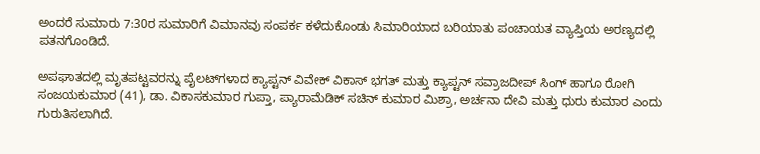ಅಂದರೆ ಸುಮಾರು 7:30ರ ಸುಮಾರಿಗೆ ವಿಮಾನವು ಸಂಪರ್ಕ ಕಳೆದುಕೊಂಡು ಸಿಮಾರಿಯಾದ ಬರಿಯಾತು ಪಂಚಾಯತ ವ್ಯಾಪ್ತಿಯ ಅರಣ್ಯದಲ್ಲಿ ಪತನಗೊಂಡಿದೆ.

ಅಪಘಾತದಲ್ಲಿ ಮೃತಪಟ್ಟವರನ್ನು ಪೈಲಟ್‌ಗಳಾದ ಕ್ಯಾಪ್ಟನ್ ವಿವೇಕ್ ವಿಕಾಸ್ ಭಗತ್ ಮತ್ತು ಕ್ಯಾಪ್ಟನ್ ಸವ್ರಾಜದೀಪ್ ಸಿಂಗ್ ಹಾಗೂ ರೋಗಿ ಸಂಜಯಕುಮಾರ (41), ಡಾ. ವಿಕಾಸಕುಮಾರ ಗುಪ್ತಾ, ಪ್ಯಾರಾಮೆಡಿಕ್ ಸಚಿನ್ ಕುಮಾರ ಮಿಶ್ರಾ, ಅರ್ಚನಾ ದೇವಿ ಮತ್ತು ಧುರು ಕುಮಾರ ಎಂದು ಗುರುತಿಸಲಾಗಿದೆ.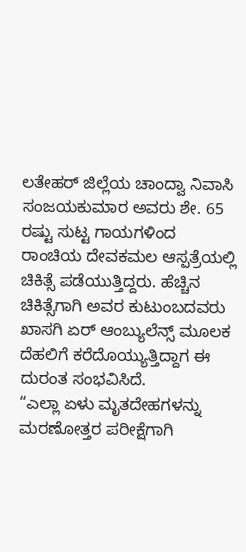ಲತೇಹರ್ ಜಿಲ್ಲೆಯ ಚಾಂದ್ವಾ ನಿವಾಸಿ ಸಂಜಯಕುಮಾರ ಅವರು ಶೇ. 65 ರಷ್ಟು ಸುಟ್ಟ ಗಾಯಗಳಿಂದ ರಾಂಚಿಯ ದೇವಕಮಲ ಆಸ್ಪತ್ರೆಯಲ್ಲಿ ಚಿಕಿತ್ಸೆ ಪಡೆಯುತ್ತಿದ್ದರು. ಹೆಚ್ಚಿನ ಚಿಕಿತ್ಸೆಗಾಗಿ ಅವರ ಕುಟುಂಬದವರು ಖಾಸಗಿ ಏರ್ ಆಂಬ್ಯುಲೆನ್ಸ್ ಮೂಲಕ ದೆಹಲಿಗೆ ಕರೆದೊಯ್ಯುತ್ತಿದ್ದಾಗ ಈ ದುರಂತ ಸಂಭವಿಸಿದೆ.
“ಎಲ್ಲಾ ಏಳು ಮೃತದೇಹಗಳನ್ನು ಮರಣೋತ್ತರ ಪರೀಕ್ಷೆಗಾಗಿ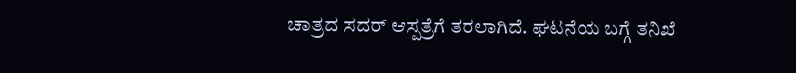ಚಾತ್ರದ ಸದರ್ ಆಸ್ಪತ್ರೆಗೆ ತರಲಾಗಿದೆ. ಘಟನೆಯ ಬಗ್ಗೆ ತನಿಖೆ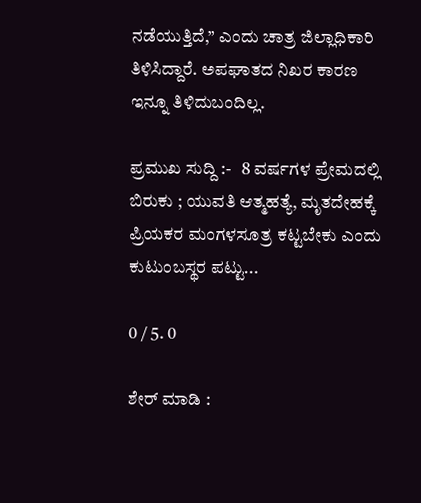ನಡೆಯುತ್ತಿದೆ,” ಎಂದು ಚಾತ್ರ ಜಿಲ್ಲಾಧಿಕಾರಿ ತಿಳಿಸಿದ್ದಾರೆ. ಅಪಘಾತದ ನಿಖರ ಕಾರಣ ಇನ್ನೂ ತಿಳಿದುಬಂದಿಲ್ಲ.

ಪ್ರಮುಖ ಸುದ್ದಿ :-   8 ವರ್ಷಗಳ ಪ್ರೇಮದಲ್ಲಿ ಬಿರುಕು ; ಯುವತಿ ಆತ್ಮಹತ್ಯೆ, ಮೃತದೇಹಕ್ಕೆ ಪ್ರಿಯಕರ ಮಂಗಳಸೂತ್ರ ಕಟ್ಟಬೇಕು ಎಂದು ಕುಟುಂಬಸ್ಥರ ಪಟ್ಟು...

0 / 5. 0

ಶೇರ್ ಮಾಡಿ :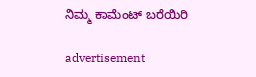ನಿಮ್ಮ ಕಾಮೆಂಟ್ ಬರೆಯಿರಿ

advertisement